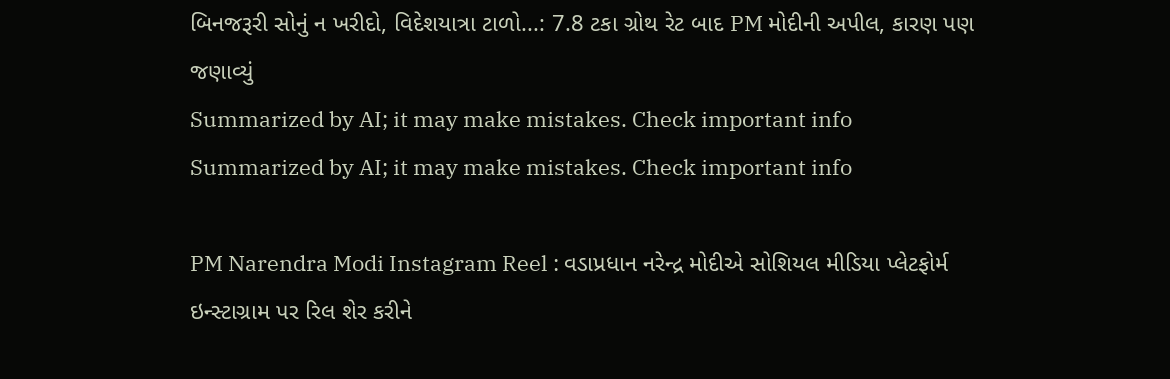બિનજરૂરી સોનું ન ખરીદો, વિદેશયાત્રા ટાળો...: 7.8 ટકા ગ્રોથ રેટ બાદ PM મોદીની અપીલ, કારણ પણ જણાવ્યું
Summarized by AI; it may make mistakes. Check important info
Summarized by AI; it may make mistakes. Check important info

PM Narendra Modi Instagram Reel : વડાપ્રધાન નરેન્દ્ર મોદીએ સોશિયલ મીડિયા પ્લેટફોર્મ ઇન્સ્ટાગ્રામ પર રિલ શેર કરીને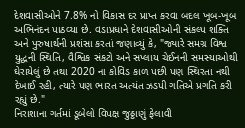દેશવાસીઓને 7.8% નો વિકાસ દર પ્રાપ્ત કરવા બદલ ખૂબ-ખૂબ અભિનંદન પાઠવ્યા છે. વડાપ્રધાને દેશવાસીઓની સંકલ્પ શક્તિ અને પુરુષાર્થની પ્રશંસા કરતાં જણાવ્યું કે, "જ્યારે સમગ્ર વિશ્વ યુદ્ધની સ્થિતિ, વૈશ્વિક સંકટો અને સપ્લાય ચેઈનની સમસ્યાઓથી ઘેરાયેલું છે તથા 2020 ના કોવિડ કાળ પછી પણ સ્થિરતા નથી દેખાઈ રહી, ત્યારે પણ ભારત અત્યંત ઝડપી ગતિએ પ્રગતિ કરી રહ્યું છે."
નિરાશાના ગર્તમાં ડૂબેલો વિપક્ષ જુઠ્ઠાણું ફેલાવી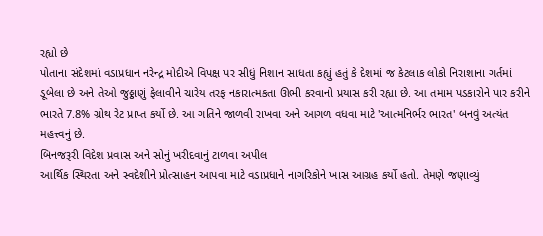રહ્યો છે
પોતાના સંદેશમાં વડાપ્રધાન નરેન્દ્ર મોદીએ વિપક્ષ પર સીધું નિશાન સાધતા કહ્યું હતું કે દેશમાં જ કેટલાક લોકો નિરાશાના ગર્તમાં ડૂબેલા છે અને તેઓ જુઠ્ઠાણું ફેલાવીને ચારેય તરફ નકારાત્મકતા ઊભી કરવાનો પ્રયાસ કરી રહ્યા છે. આ તમામ પડકારોને પાર કરીને ભારતે 7.8% ગ્રોથ રેટ પ્રાપ્ત કર્યો છે. આ ગતિને જાળવી રાખવા અને આગળ વધવા માટે 'આત્મનિર્ભર ભારત' બનવું અત્યંત મહત્ત્વનું છે.
બિનજરૂરી વિદેશ પ્રવાસ અને સોનું ખરીદવાનું ટાળવા અપીલ
આર્થિક સ્થિરતા અને સ્વદેશીને પ્રોત્સાહન આપવા માટે વડાપ્રધાને નાગરિકોને ખાસ આગ્રહ કર્યો હતો. તેમણે જણાવ્યું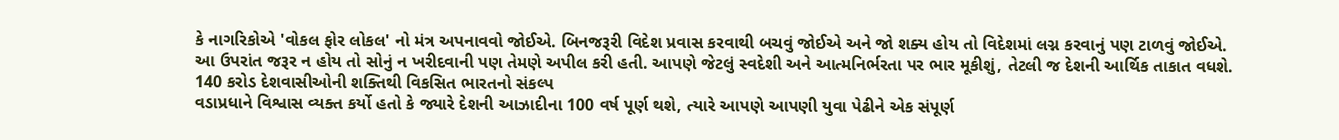કે નાગરિકોએ 'વોકલ ફોર લોકલ' નો મંત્ર અપનાવવો જોઈએ. બિનજરૂરી વિદેશ પ્રવાસ કરવાથી બચવું જોઈએ અને જો શક્ય હોય તો વિદેશમાં લગ્ન કરવાનું પણ ટાળવું જોઈએ. આ ઉપરાંત જરૂર ન હોય તો સોનું ન ખરીદવાની પણ તેમણે અપીલ કરી હતી. આપણે જેટલું સ્વદેશી અને આત્મનિર્ભરતા પર ભાર મૂકીશું, તેટલી જ દેશની આર્થિક તાકાત વધશે.
140 કરોડ દેશવાસીઓની શક્તિથી વિકસિત ભારતનો સંકલ્પ
વડાપ્રધાને વિશ્વાસ વ્યક્ત કર્યો હતો કે જ્યારે દેશની આઝાદીના 100 વર્ષ પૂર્ણ થશે, ત્યારે આપણે આપણી યુવા પેઢીને એક સંપૂર્ણ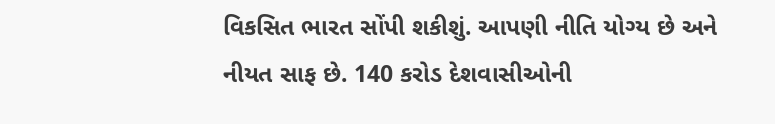વિકસિત ભારત સોંપી શકીશું. આપણી નીતિ યોગ્ય છે અને નીયત સાફ છે. 140 કરોડ દેશવાસીઓની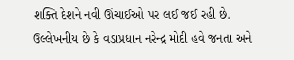શક્તિ દેશને નવી ઊંચાઈઓ પર લઈ જઈ રહી છે. ઉલ્લેખનીય છે કે વડાપ્રધાન નરેન્દ્ર મોદી હવે જનતા અને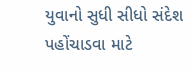યુવાનો સુધી સીધો સંદેશ પહોંચાડવા માટે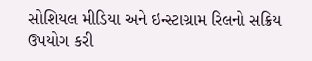સોશિયલ મીડિયા અને ઇન્સ્ટાગ્રામ રિલનો સક્રિય ઉપયોગ કરી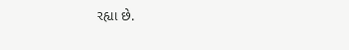રહ્યા છે.